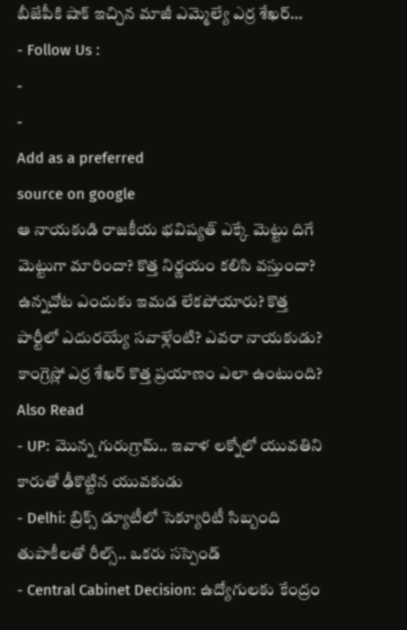బీజేపీకి షాక్ ఇచ్చిన మాజీ ఎమ్మెల్యే ఎర్ర శేఖర్…
- Follow Us :
-
-
Add as a preferred
source on google
ఆ నాయకుడి రాజకీయ భవిష్యత్ ఎక్కే మెట్టు దిగే మెట్టుగా మారిందా? కొత్త నిర్ణయం కలిసి వస్తుందా? ఉన్నచోట ఎందుకు ఇమడ లేకపోయారు? కొత్త పార్టీలో ఎదురయ్యే సవాళ్లేంటి? ఎవరా నాయకుడు?
కాంగ్రెస్లో ఎర్ర శేఖర్ కొత్త ప్రయాణం ఎలా ఉంటుంది?
Also Read
- UP: మొన్న గురుగ్రామ్.. ఇవాళ లక్నోలో యువతిని కారుతో ఢీకొట్టిన యువకుడు
- Delhi: బ్రిక్స్ డ్యూటీలో సెక్యూరిటీ సిబ్బంది తుపాకీలతో రీల్స్.. ఒకరు సస్పెండ్
- Central Cabinet Decision: ఉద్యోగులకు కేంద్రం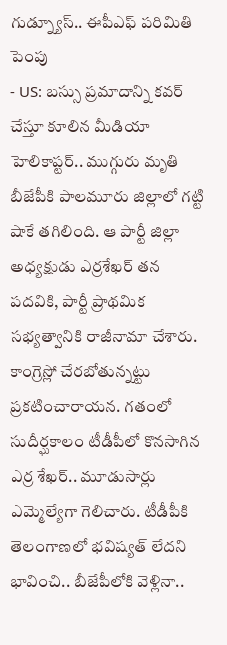గుడ్న్యూస్.. ఈపీఎఫ్ పరిమితి పెంపు
- US: బస్సు ప్రమాదాన్ని కవర్ చేస్తూ కూలిన మీడియా హెలికాప్టర్.. ముగ్గురు మృతి
బీజేపీకి పాలమూరు జిల్లాలో గట్టి షాకే తగిలింది. ఆ పార్టీ జిల్లా అధ్యక్షుడు ఎర్రశేఖర్ తన పదవికి, పార్టీ ప్రాథమిక సభ్యత్వానికి రాజీనామా చేశారు. కాంగ్రెస్లో చేరబోతున్నట్టు ప్రకటించారాయన. గతంలో సుదీర్ఘకాలం టీడీపీలో కొనసాగిన ఎర్ర శేఖర్.. మూడుసార్లు ఎమ్మెల్యేగా గెలిచారు. టీడీపీకి తెలంగాణలో భవిష్యత్ లేదని భావించి.. బీజేపీలోకి వెళ్లినా..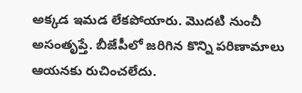అక్కడ ఇమడ లేకపోయారు. మొదటి నుంచీ అసంతృప్తే. బీజేపీలో జరిగిన కొన్ని పరిణామాలు ఆయనకు రుచించలేదు.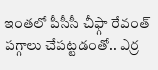ఇంతలో పీసీసీ చీఫ్గా రేవంత్ పగ్గాలు చేపట్టడంతో.. ఎర్ర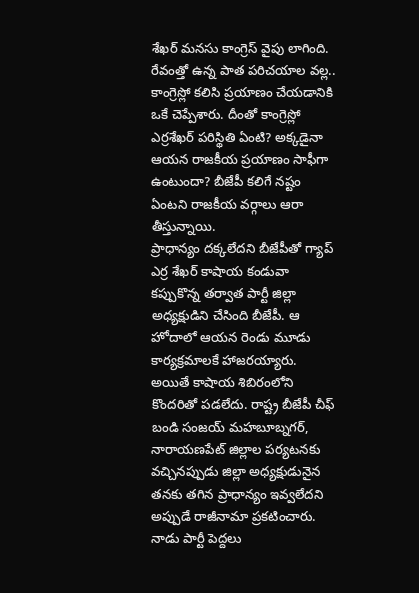శేఖర్ మనసు కాంగ్రెస్ వైపు లాగింది. రేవంత్తో ఉన్న పాత పరిచయాల వల్ల.. కాంగ్రెస్లో కలిసి ప్రయాణం చేయడానికి ఒకే చెప్పేశారు. దీంతో కాంగ్రెస్లో ఎర్రశేఖర్ పరిస్థితి ఏంటి? అక్కడైనా ఆయన రాజకీయ ప్రయాణం సాఫీగా ఉంటుందా? బీజేపీ కలిగే నష్టం ఏంటని రాజకీయ వర్గాలు ఆరా తీస్తున్నాయి.
ప్రాధాన్యం దక్కలేదని బీజేపీతో గ్యాప్
ఎర్ర శేఖర్ కాషాయ కండువా కప్పుకొన్న తర్వాత పార్టీ జిల్లా అధ్యక్షుడిని చేసింది బీజేపీ. ఆ హోదాలో ఆయన రెండు మూడు కార్యక్రమాలకే హాజరయ్యారు. అయితే కాషాయ శిబిరంలోని కొందరితో పడలేదు. రాష్ట్ర బీజేపీ చీఫ్ బండి సంజయ్ మహబూబ్నగర్, నారాయణపేట్ జిల్లాల పర్యటనకు వచ్చినప్పుడు జిల్లా అధ్యక్షుడునైన తనకు తగిన ప్రాధాన్యం ఇవ్వలేదని అప్పుడే రాజీనామా ప్రకటించారు. నాడు పార్టీ పెద్దలు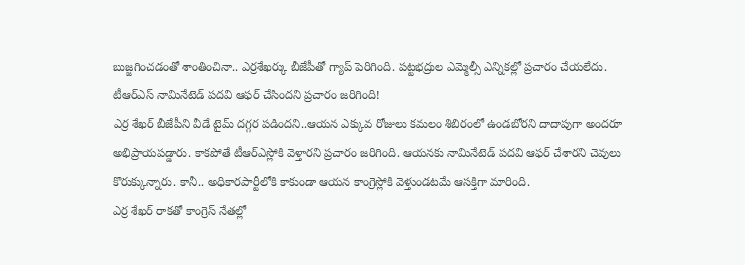బుజ్జగించడంతో శాంతించినా.. ఎర్రశేఖర్కు బీజేపీతో గ్యాప్ పెరిగింది. పట్టభద్రుల ఎమ్మెల్సీ ఎన్నికల్లో ప్రచారం చేయలేదు.
టీఆర్ఎస్ నామినేటెడ్ పదవి ఆఫర్ చేసిందని ప్రచారం జరిగింది!
ఎర్ర శేఖర్ బీజేపీని వీడే టైమ్ దగ్గర పడిందని..ఆయన ఎక్కువ రోజులు కమలం శిబిరంలో ఉండబోరని దాదాపుగా అందరూ అభిప్రాయపడ్డారు. కాకపోతే టీఆర్ఎస్లోకి వెళ్తారని ప్రచారం జరిగింది. ఆయనకు నామినేటెడ్ పదవి ఆఫర్ చేశారని చెవులు కొరుక్కున్నారు. కానీ.. అధికారపార్టీలోకి కాకుండా ఆయన కాంగ్రెస్లోకి వెళ్తుండటమే ఆసక్తిగా మారింది.
ఎర్ర శేఖర్ రాకతో కాంగ్రెస్ నేతల్లో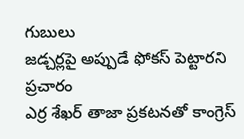గుబులు
జడ్చర్లపై అప్పుడే ఫోకస్ పెట్టారని ప్రచారం
ఎర్ర శేఖర్ తాజా ప్రకటనతో కాంగ్రెస్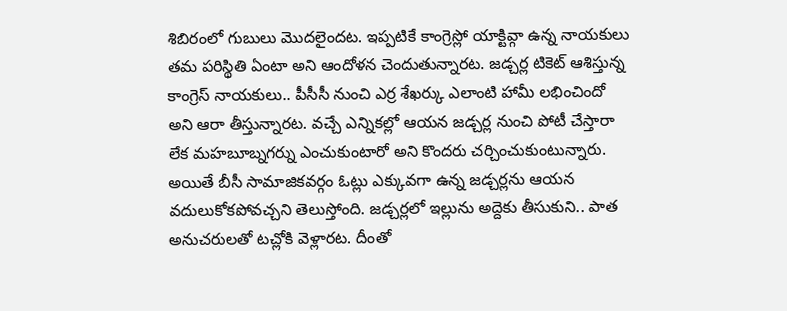శిబిరంలో గుబులు మొదలైందట. ఇప్పటికే కాంగ్రెస్లో యాక్టివ్గా ఉన్న నాయకులు తమ పరిస్థితి ఏంటా అని ఆందోళన చెందుతున్నారట. జడ్చర్ల టికెట్ ఆశిస్తున్న కాంగ్రెస్ నాయకులు.. పీసీసీ నుంచి ఎర్ర శేఖర్కు ఎలాంటి హామీ లభించిందో అని ఆరా తీస్తున్నారట. వచ్చే ఎన్నికల్లో ఆయన జడ్చర్ల నుంచి పోటీ చేస్తారా లేక మహబూబ్నగర్ను ఎంచుకుంటారో అని కొందరు చర్చించుకుంటున్నారు. అయితే బీసీ సామాజికవర్గం ఓట్లు ఎక్కువగా ఉన్న జడ్చర్లను ఆయన వదులుకోకపోవచ్చని తెలుస్తోంది. జడ్చర్లలో ఇల్లును అద్దెకు తీసుకుని.. పాత అనుచరులతో టచ్లోకి వెళ్లారట. దీంతో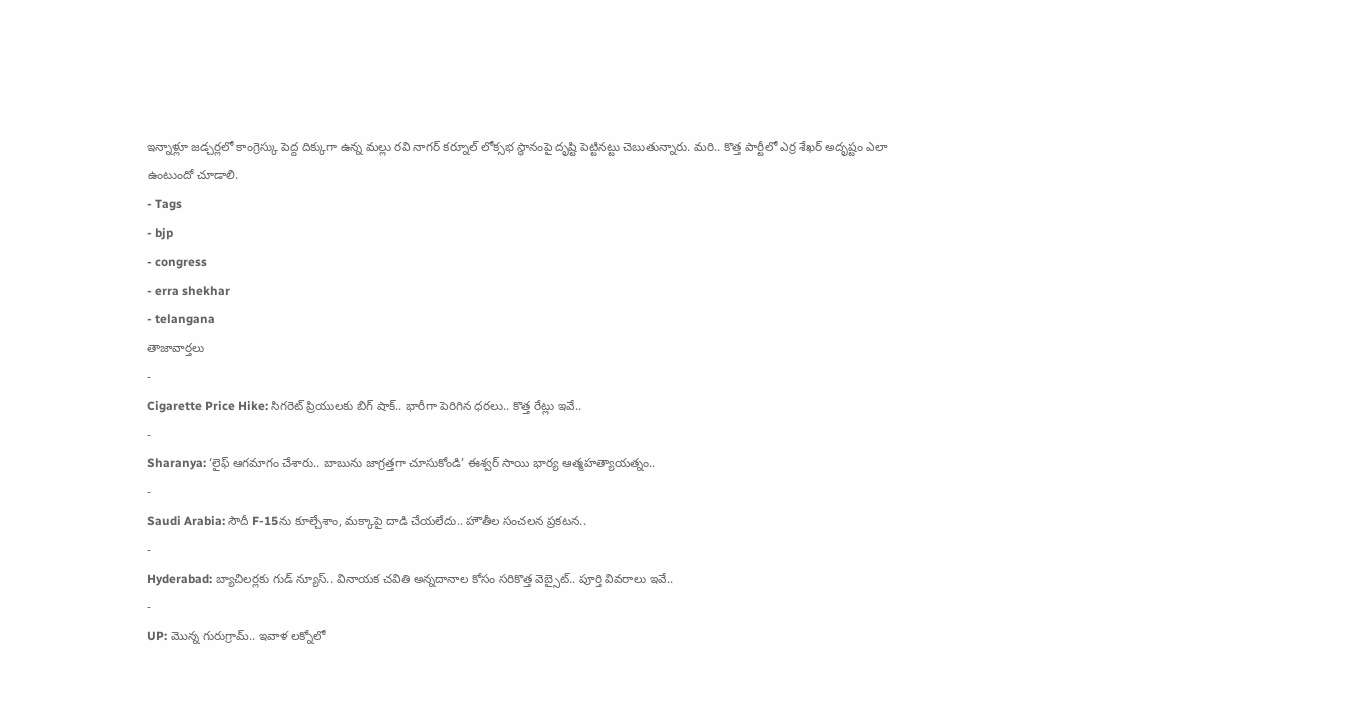ఇన్నాళ్లూ జడ్చర్లలో కాంగ్రెస్కు పెద్ద దిక్కుగా ఉన్న మల్లు రవి నాగర్ కర్నూల్ లోక్సభ స్థానంపై దృష్టి పెట్టినట్టు చెబుతున్నారు. మరి.. కొత్త పార్టీలో ఎర్ర శేఖర్ అదృష్టం ఎలా ఉంటుందో చూడాలి.
- Tags
- bjp
- congress
- erra shekhar
- telangana
తాజావార్తలు
-
Cigarette Price Hike: సిగరెట్ ప్రియులకు బిగ్ షాక్.. భారీగా పెరిగిన ధరలు.. కొత్త రేట్లు ఇవే..
-
Sharanya: ‘లైఫ్ ఆగమాగం చేశారు.. బాబును జాగ్రత్తగా చూసుకోండి’ ఈశ్వర్ సాయి భార్య ఆత్మహత్యాయత్నం..
-
Saudi Arabia: సౌదీ F-15ను కూల్చేశాం, మక్కాపై దాడి చేయలేదు.. హౌతీల సంచలన ప్రకటన..
-
Hyderabad: బ్యాచిలర్లకు గుడ్ న్యూస్.. వినాయక చవితి అన్నదానాల కోసం సరికొత్త వెబ్సైట్.. పూర్తి వివరాలు ఇవే..
-
UP: మొన్న గురుగ్రామ్.. ఇవాళ లక్నోలో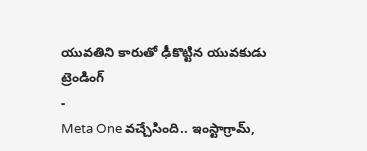యువతిని కారుతో ఢీకొట్టిన యువకుడు
ట్రెండింగ్
-
Meta One వచ్చేసింది.. ఇంస్టాగ్రామ్,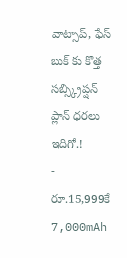వాట్సాప్, ఫేస్ బుక్ కు కొత్త సబ్స్క్రిప్షన్ ప్లాన్ ధరలు ఇదిగో.!
-
రూ.15,999కే 7,000mAh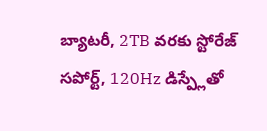బ్యాటరీ, 2TB వరకు స్టోరేజ్ సపోర్ట్, 120Hz డిస్ప్లేతో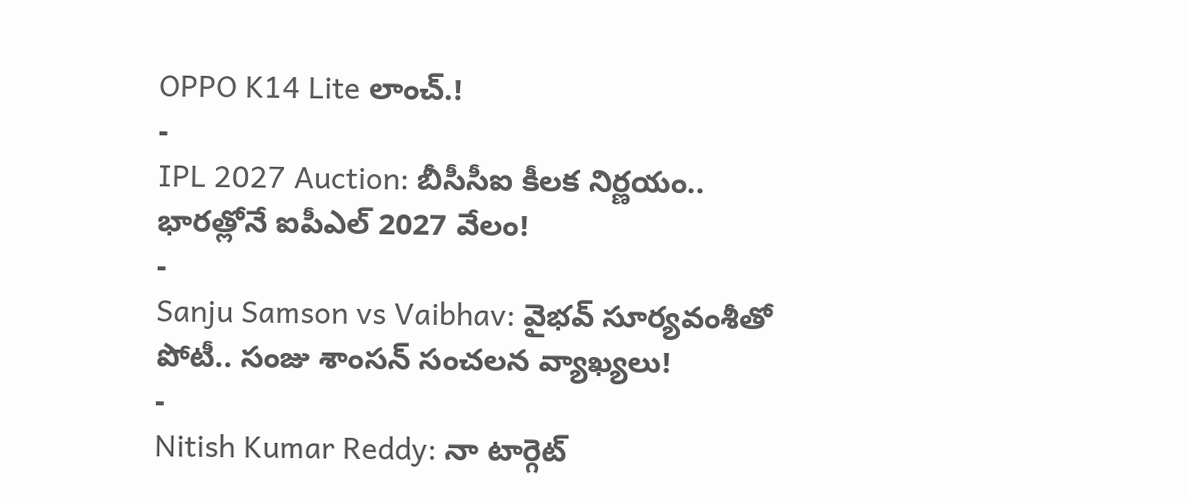OPPO K14 Lite లాంచ్.!
-
IPL 2027 Auction: బీసీసీఐ కీలక నిర్ణయం.. భారత్లోనే ఐపీఎల్ 2027 వేలం!
-
Sanju Samson vs Vaibhav: వైభవ్ సూర్యవంశీతో పోటీ.. సంజు శాంసన్ సంచలన వ్యాఖ్యలు!
-
Nitish Kumar Reddy: నా టార్గెట్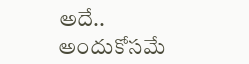అదే.. అందుకోసమే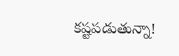కష్టపడుతున్నా!